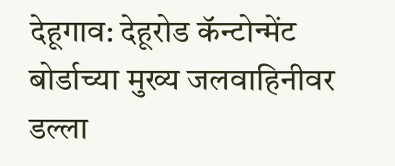देहूगाव: देहूरोड कॅन्टोन्मेंट बोर्डाच्या मुख्य जलवाहिनीवर डल्ला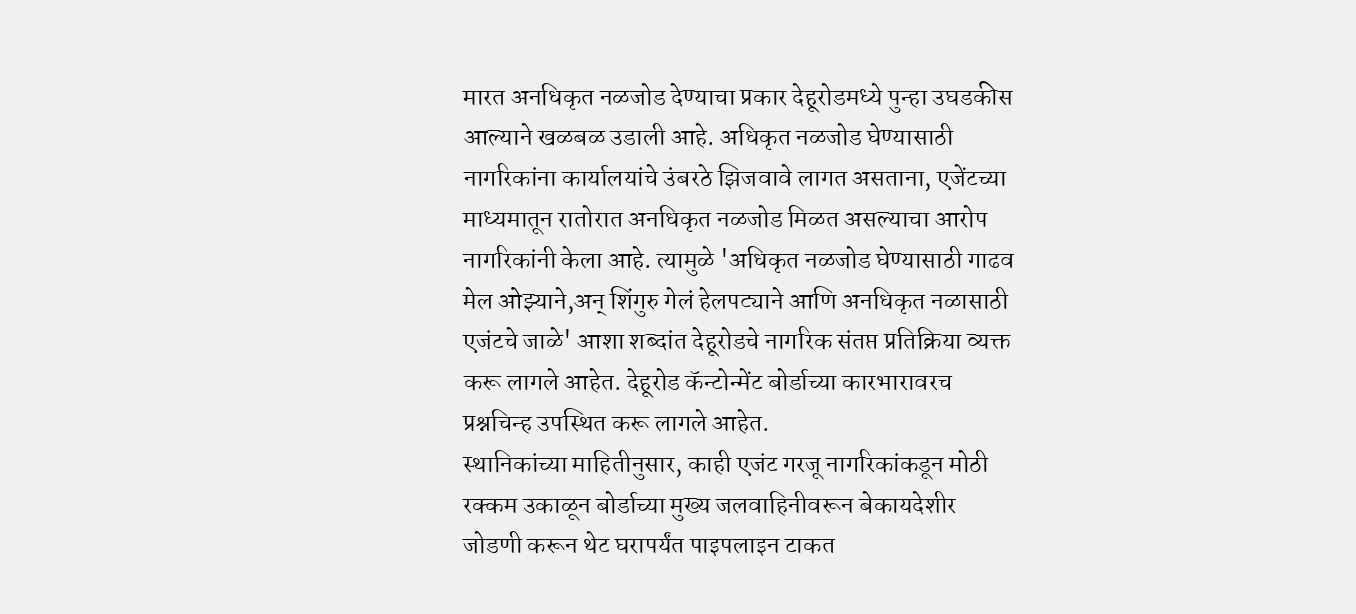मारत अनधिकृत नळजोड देण्याचा प्रकार देहूरोडमध्ये पुन्हा उघडकीस आल्याने खळबळ उडाली आहे. अधिकृत नळजोड घेण्यासाठी नागरिकांना कार्यालयांचे उंबरठे झिजवावे लागत असताना, एजेंटच्या माध्यमातून रातोरात अनधिकृत नळजोड मिळत असल्याचा आरोप नागरिकांनी केला आहे. त्यामुळे 'अधिकृत नळजोड घेण्यासाठी गाढव मेल ओझ्याने,अन् शिंगुरु गेलं हेलपट्याने आणि अनधिकृत नळासाठी एजंटचे जाळे' आशा शब्दांत देहूरोडचे नागरिक संतप्त प्रतिक्रिया व्यक्त करू लागले आहेत. देहूरोड कॅन्टोन्मेंट बोर्डाच्या कारभारावरच प्रश्नचिन्ह उपस्थित करू लागले आहेत.
स्थानिकांच्या माहितीनुसार, काही एजंट गरजू नागरिकांकडून मोठी रक्कम उकाळून बोर्डाच्या मुख्य जलवाहिनीवरून बेकायदेशीर जोडणी करून थेट घरापर्यंत पाइपलाइन टाकत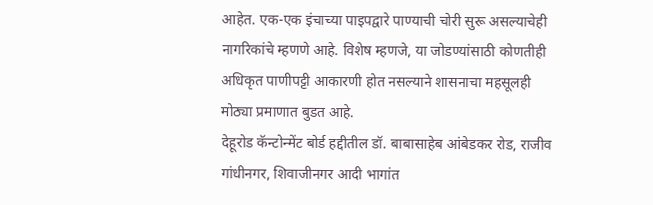आहेत. एक-एक इंचाच्या पाइपद्वारे पाण्याची चोरी सुरू असल्याचेही नागरिकांचे म्हणणे आहे. विशेष म्हणजे, या जोडण्यांसाठी कोणतीही अधिकृत पाणीपट्टी आकारणी होत नसल्याने शासनाचा महसूलही मोठ्या प्रमाणात बुडत आहे.
देहूरोड कॅन्टोन्मेंट बोर्ड हद्दीतील डॉ. बाबासाहेब आंबेडकर रोड, राजीव गांधीनगर, शिवाजीनगर आदी भागांत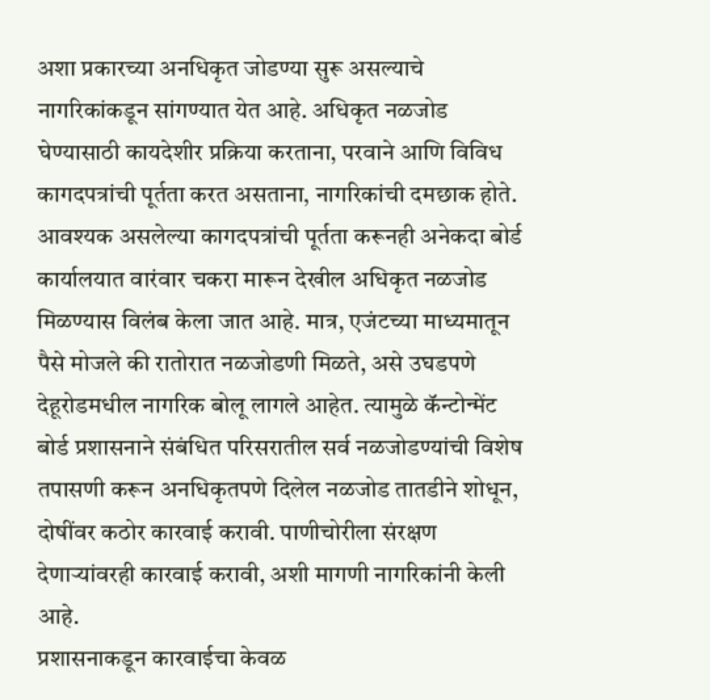अशा प्रकारच्या अनधिकृत जोडण्या सुरू असल्याचे नागरिकांकडून सांगण्यात येत आहे. अधिकृत नळजोड घेण्यासाठी कायदेशीर प्रक्रिया करताना, परवाने आणि विविध कागदपत्रांची पूर्तता करत असताना, नागरिकांची दमछाक होते. आवश्यक असलेल्या कागदपत्रांची पूर्तता करूनही अनेकदा बोर्ड कार्यालयात वारंवार चकरा मारून देखील अधिकृत नळजोड मिळण्यास विलंब केला जात आहे. मात्र, एजंटच्या माध्यमातून पैसे मोजले की रातोरात नळजोडणी मिळते, असे उघडपणे देहूरोडमधील नागरिक बोलू लागले आहेत. त्यामुळे कॅन्टोन्मेंट बोर्ड प्रशासनाने संबंधित परिसरातील सर्व नळजोडण्यांची विशेष तपासणी करून अनधिकृतपणे दिलेल नळजोड तातडीने शोधून, दोषींवर कठोर कारवाई करावी. पाणीचोरीला संरक्षण देणाऱ्यांवरही कारवाई करावी, अशी मागणी नागरिकांनी केली आहे.
प्रशासनाकडून कारवाईचा केवळ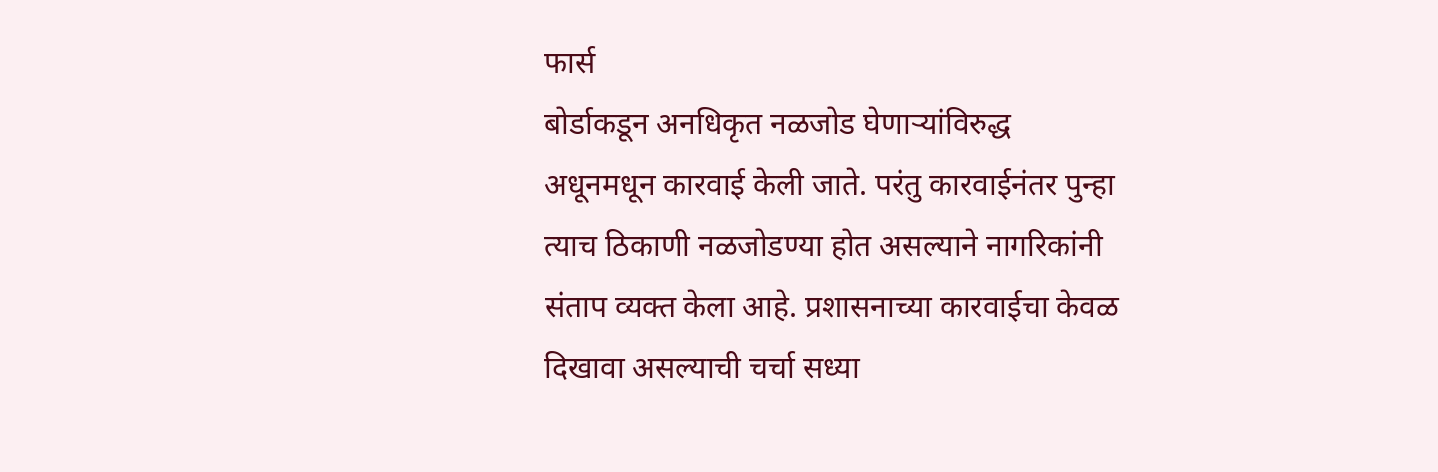फार्स
बोर्डाकडून अनधिकृत नळजोड घेणाऱ्यांविरुद्ध अधूनमधून कारवाई केली जाते. परंतु कारवाईनंतर पुन्हा त्याच ठिकाणी नळजोडण्या होत असल्याने नागरिकांनी संताप व्यक्त केला आहे. प्रशासनाच्या कारवाईचा केवळ दिखावा असल्याची चर्चा सध्या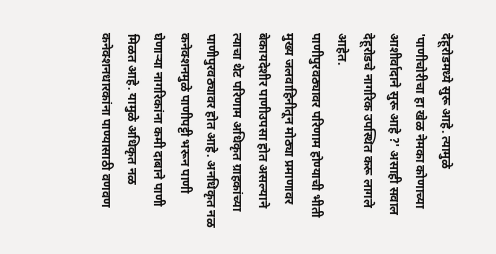देहूरोडमध्ये सुरू आहे. त्यामुळे 'पाणीचोरीचा हा खेळ नेमका कोणाच्या आशीर्वादाने सुरू आहे ?' असाही सवाल देहूरोडचे नागरिक उपस्थित करू लागले आहेत.
पाणीपुरवठ्यावर परिणाम होण्याची भीती
मुख्य जलवाहिनीतून मोठ्या प्रमाणावर बेकायदेशीर पाणीउपसा होत असल्याने त्याचा थेट परिणाम अधिकृत ग्राहकांच्या पाणीपुरवठ्यावर होत आहे. अनधिकृत नळ कनेक्शनमुळे पाणीपट्टी भरून पाणी घेणाऱ्या नागरिकांना कमी दाबाने पाणी मिळत आहे. यामुळे अधिकृत नळ कनेक्शनधारकांना पाण्यासाठी वणवण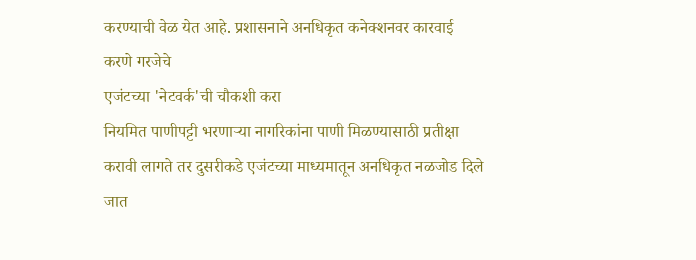करण्याची वेळ येत आहे. प्रशासनाने अनधिकृत कनेक्शनवर कारवाई करणे गरजेचे
एजंटच्या 'नेटवर्क'ची चौकशी करा
नियमित पाणीपट्टी भरणाऱ्या नागरिकांना पाणी मिळण्यासाठी प्रतीक्षा करावी लागते तर दुसरीकडे एजंटच्या माध्यमातून अनधिकृत नळजोड दिले जात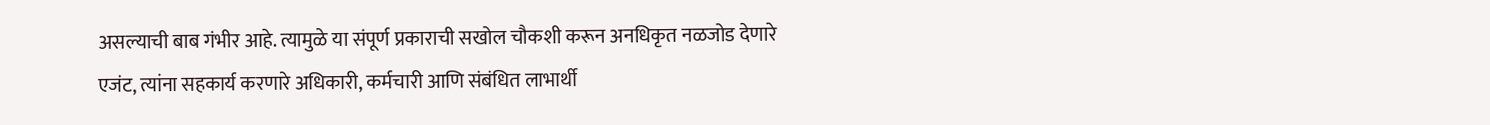असल्याची बाब गंभीर आहे. त्यामुळे या संपूर्ण प्रकाराची सखोल चौकशी करून अनधिकृत नळजोड देणारे एजंट, त्यांना सहकार्य करणारे अधिकारी, कर्मचारी आणि संबंधित लाभार्थी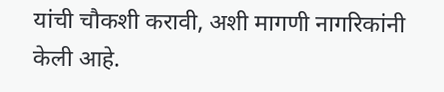यांची चौकशी करावी, अशी मागणी नागरिकांनी केली आहे.